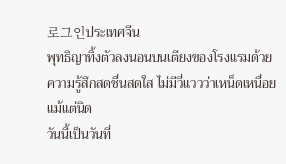로그인ประเทศจีน
พุทธิญาทิ้งตัวลงนอนบนเตียงของโรงแรมด้วยความรู้สึกสดชื่นสดใส ไม่มีวี่แววว่าเหน็ดเหนื่อยแม้แต่นิด
วันนี้เป็นวันที่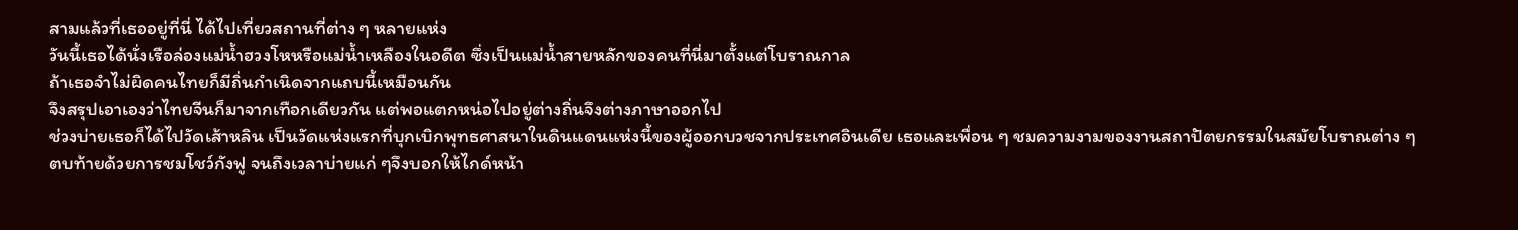สามแล้วที่เธออยู่ที่นี่ ได้ไปเที่ยวสถานที่ต่าง ๆ หลายแห่ง
วันนี้เธอได้นั่งเรือล่องแม่น้ำฮวงโหหรือแม่น้ำเหลืองในอดีต ซึ่งเป็นแม่น้ำสายหลักของคนที่นี่มาตั้งแต่โบราณกาล
ถ้าเธอจำไม่ผิดคนไทยก็มีถิ่นกำเนิดจากแถบนี้เหมือนกัน
จึงสรุปเอาเองว่าไทยจีนก็มาจากเทือกเดียวกัน แต่พอแตกหน่อไปอยู่ต่างถิ่นจึงต่างภาษาออกไป
ช่วงบ่ายเธอก็ได้ไปวัดเส้าหลิน เป็นวัดแห่งแรกที่บุกเบิกพุทธศาสนาในดินแดนแห่งนี้ของผู้ออกบวชจากประเทศอินเดีย เธอและเพื่อน ๆ ชมความงามของงานสถาปัตยกรรมในสมัยโบราณต่าง ๆ ตบท้ายด้วยการชมโชว์กังฟู จนถึงเวลาบ่ายแก่ ๆจึงบอกให้ไกด์หน้า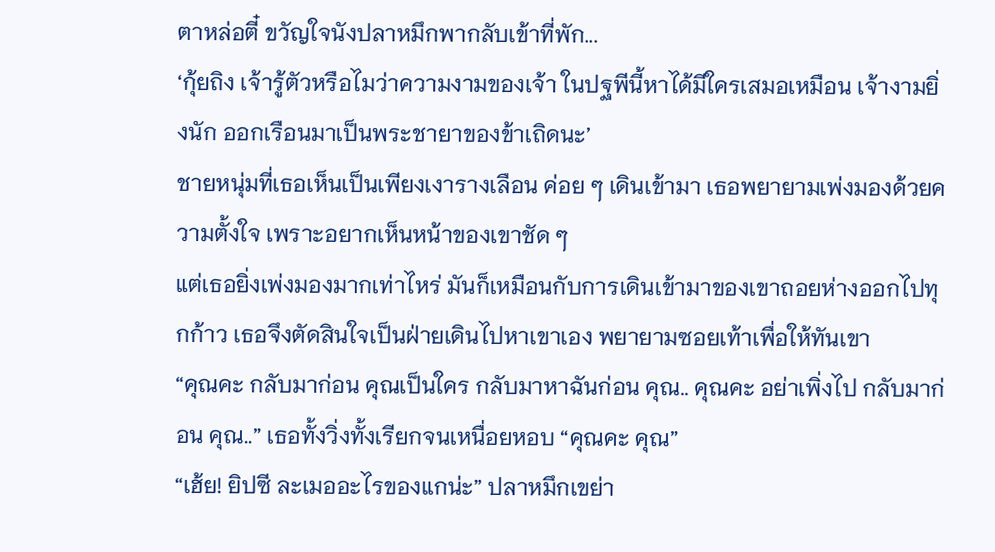ตาหล่อตี๋ ขวัญใจนังปลาหมึกพากลับเข้าที่พัก...
‘กุ้ยถิง เจ้ารู้ตัวหรือไมว่าความงามของเจ้า ในปฐพีนี้หาได้มีใครเสมอเหมือน เจ้างามยิ่งนัก ออกเรือนมาเป็นพระชายาของข้าเถิดนะ’
ชายหนุ่มที่เธอเห็นเป็นเพียงเงารางเลือน ค่อย ๆ เดินเข้ามา เธอพยายามเพ่งมองด้วยความตั้งใจ เพราะอยากเห็นหน้าของเขาชัด ๆ
แต่เธอยิ่งเพ่งมองมากเท่าไหร่ มันก็เหมือนกับการเดินเข้ามาของเขาถอยห่างออกไปทุกก้าว เธอจึงตัดสินใจเป็นฝ่ายเดินไปหาเขาเอง พยายามซอยเท้าเพื่อให้ทันเขา
“คุณคะ กลับมาก่อน คุณเป็นใคร กลับมาหาฉันก่อน คุณ.. คุณคะ อย่าเพิ่งไป กลับมาก่อน คุณ..” เธอทั้งวิ่งทั้งเรียกจนเหนื่อยหอบ “คุณคะ คุณ”
“เฮ้ย! ยิปซี ละเมออะไรของแกน่ะ” ปลาหมึกเขย่า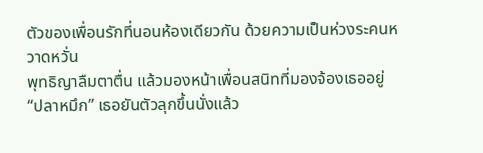ตัวของเพื่อนรักที่นอนห้องเดียวกัน ด้วยความเป็นห่วงระคนหวาดหวั่น
พุทธิญาลืมตาตื่น แล้วมองหน้าเพื่อนสนิทที่มองจ้องเธออยู่
“ปลาหมึก” เธอยันตัวลุกขึ้นนั่งแล้ว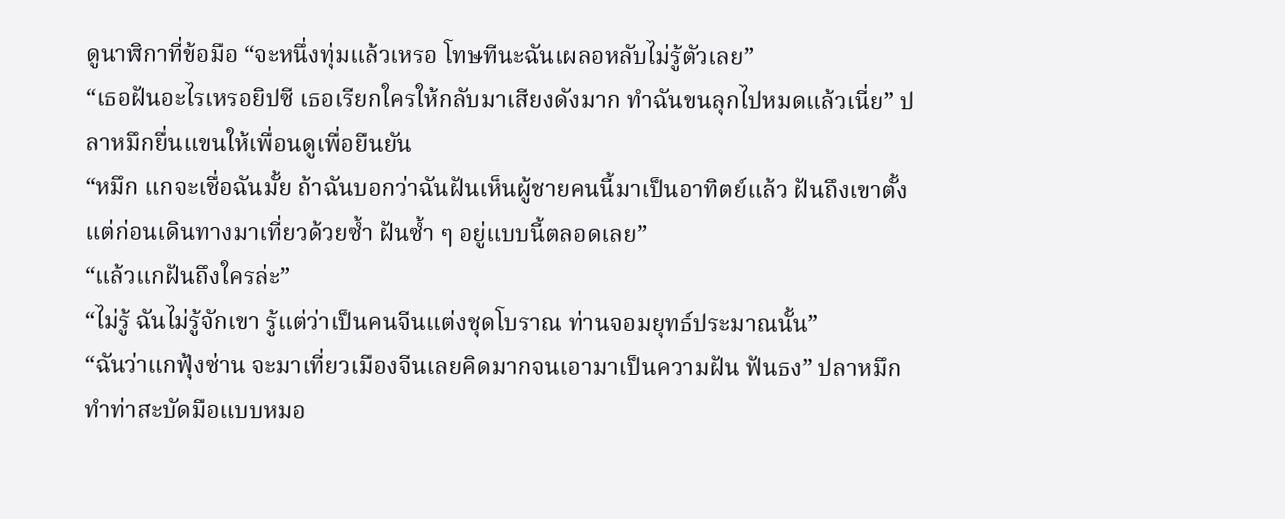ดูนาฬิกาที่ข้อมือ “จะหนึ่งทุ่มแล้วเหรอ โทษทีนะฉันเผลอหลับไม่รู้ตัวเลย”
“เธอฝันอะไรเหรอยิปซี เธอเรียกใครให้กลับมาเสียงดังมาก ทำฉันขนลุกไปหมดแล้วเนี่ย” ปลาหมึกยื่นแขนให้เพื่อนดูเพื่อยืนยัน
“หมึก แกจะเชื่อฉันมั้ย ถ้าฉันบอกว่าฉันฝันเห็นผู้ชายคนนี้มาเป็นอาทิตย์แล้ว ฝันถึงเขาตั้งแต่ก่อนเดินทางมาเที่ยวด้วยซ้ำ ฝันซ้ำ ๆ อยู่แบบนี้ตลอดเลย”
“แล้วแกฝันถึงใครล่ะ”
“ไม่รู้ ฉันไม่รู้จักเขา รู้แต่ว่าเป็นคนจีนแต่งชุดโบราณ ท่านจอมยุทธ์ประมาณนั้น”
“ฉันว่าแกฟุ้งซ่าน จะมาเที่ยวเมืองจีนเลยคิดมากจนเอามาเป็นความฝัน ฟันธง” ปลาหมึกทำท่าสะบัดมือแบบหมอ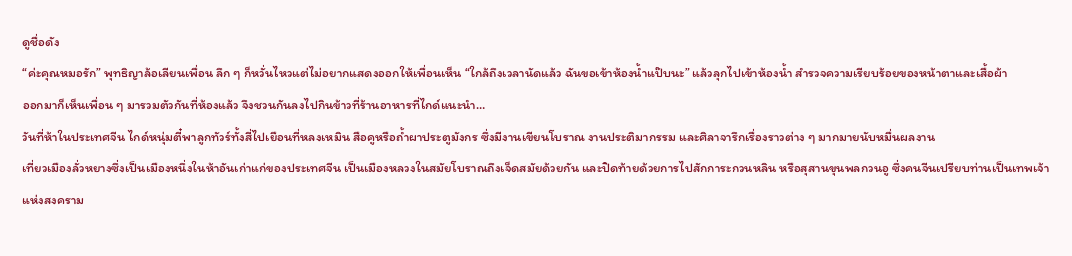ดูชื่อดัง
“ค่ะคุณหมอรัก” พุทธิญาล้อเลียนเพื่อน ลึก ๆ ก็หวั่นไหวแต่ไม่อยากแสดงออกให้เพื่อนเห็น “ใกล้ถึงเวลานัดแล้ว ฉันขอเข้าห้องน้ำแป๊บนะ” แล้วลุกไปเข้าห้องน้ำ สำรวจความเรียบร้อยของหน้าตาและเสื้อผ้า
ออกมาก็เห็นเพื่อน ๆ มารวมตัวกันที่ห้องแล้ว จึงชวนกันลงไปกินข้าวที่ร้านอาหารที่ไกด์แนะนำ…
วันที่ห้าในประเทศจีน ไกด์หนุ่มตี๋พาลูกทัวร์ทั้งสี่ไปเยือนที่หลงเหมิน สือคูหรือถ้ำผาประตูมังกร ซึ่งมีงานเขียนโบราณ งานประติมากรรม และศิลาจารึกเรื่องราวต่าง ๆ มากมายนับหมื่นผลงาน
เที่ยวเมืองลั่วหยางซึ่งเป็นเมืองหนึ่งในห้าอันเก่าแก่ของประเทศจีน เป็นเมืองหลวงในสมัยโบราณถึงเจ็ดสมัยด้วยกัน และปิดท้ายด้วยการไปสักการะกวนหลิน หรือสุสานขุนพลกวนอู ซึ่งคนจีนเปรียบท่านเป็นเทพเจ้าแห่งสงคราม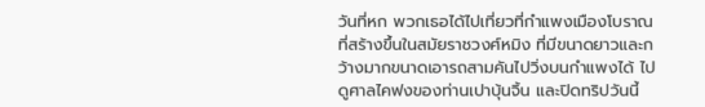วันที่หก พวกเธอได้ไปเที่ยวที่กำแพงเมืองโบราณ ที่สร้างขึ้นในสมัยราชวงศ์หมิง ที่มีขนาดยาวและกว้างมากขนาดเอารถสามคันไปวิ่งบนกำแพงได้ ไปดูศาลไคฟงของท่านเปาบุ้นจิ้น และปิดทริปวันนี้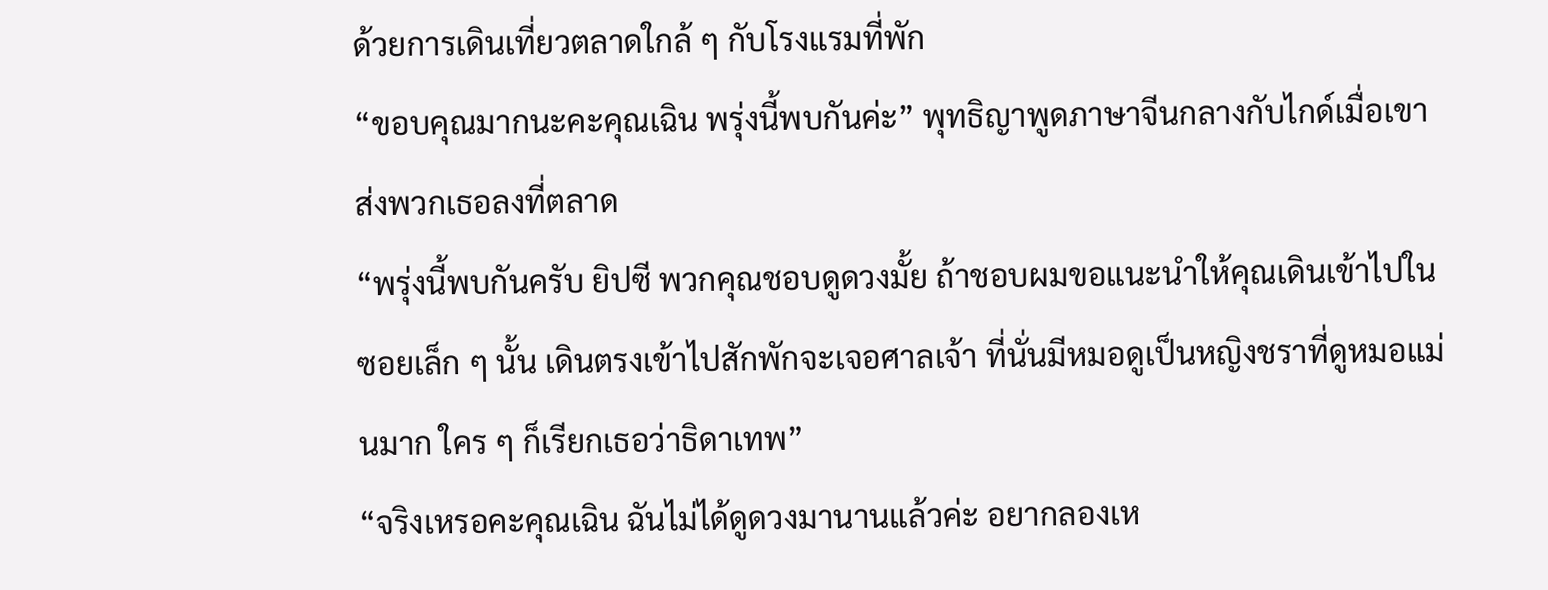ด้วยการเดินเที่ยวตลาดใกล้ ๆ กับโรงแรมที่พัก
“ขอบคุณมากนะคะคุณเฉิน พรุ่งนี้พบกันค่ะ” พุทธิญาพูดภาษาจีนกลางกับไกด์เมื่อเขาส่งพวกเธอลงที่ตลาด
“พรุ่งนี้พบกันครับ ยิปซี พวกคุณชอบดูดวงมั้ย ถ้าชอบผมขอแนะนำให้คุณเดินเข้าไปในซอยเล็ก ๆ นั้น เดินตรงเข้าไปสักพักจะเจอศาลเจ้า ที่นั่นมีหมอดูเป็นหญิงชราที่ดูหมอแม่นมาก ใคร ๆ ก็เรียกเธอว่าธิดาเทพ”
“จริงเหรอคะคุณเฉิน ฉันไม่ได้ดูดวงมานานแล้วค่ะ อยากลองเห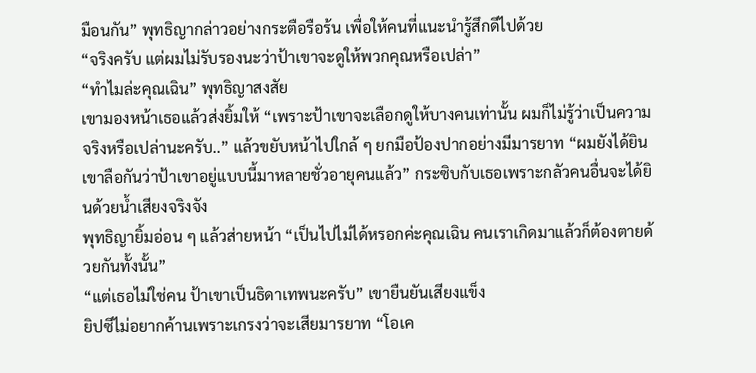มือนกัน” พุทธิญากล่าวอย่างกระตือรือร้น เพื่อให้คนที่แนะนำรู้สึกดีไปด้วย
“จริงครับ แต่ผมไม่รับรองนะว่าป้าเขาจะดูให้พวกคุณหรือเปล่า”
“ทำไมล่ะคุณเฉิน” พุทธิญาสงสัย
เขามองหน้าเธอแล้วส่งยิ้มให้ “เพราะป้าเขาจะเลือกดูให้บางคนเท่านั้น ผมก็ไม่รู้ว่าเป็นความจริงหรือเปล่านะครับ..” แล้วขยับหน้าไปใกล้ ๆ ยกมือป้องปากอย่างมีมารยาท “ผมยังได้ยินเขาลือกันว่าป้าเขาอยู่แบบนี้มาหลายชั่วอายุคนแล้ว” กระซิบกับเธอเพราะกลัวคนอื่นจะได้ยินด้วยน้ำเสียงจริงจัง
พุทธิญายิ้มอ่อน ๆ แล้วส่ายหน้า “เป็นไปไม่ได้หรอกค่ะคุณเฉิน คนเราเกิดมาแล้วก็ต้องตายด้วยกันทั้งนั้น”
“แต่เธอไม่ใช่คน ป้าเขาเป็นธิดาเทพนะครับ” เขายืนยันเสียงแข็ง
ยิปซีไม่อยากค้านเพราะเกรงว่าจะเสียมารยาท “โอเค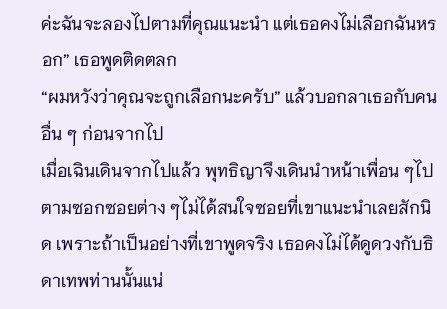ค่ะฉันจะลองไปตามที่คุณแนะนำ แต่เธอคงไม่เลือกฉันหรอก” เธอพูดติดตลก
“ผมหวังว่าคุณจะถูกเลือกนะครับ” แล้วบอกลาเธอกับคนอื่น ๆ ก่อนจากไป
เมื่อเฉินเดินจากไปแล้ว พุทธิญาจึงเดินนำหน้าเพื่อน ๆไปตามซอกซอยต่าง ๆไม่ได้สนใจซอยที่เขาแนะนำเลยสักนิด เพราะถ้าเป็นอย่างที่เขาพูดจริง เธอคงไม่ได้ดูดวงกับธิดาเทพท่านนั้นแน่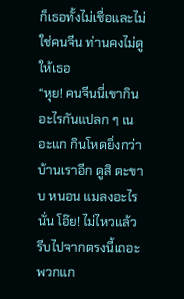ก็เธอทั้งไม่เชื่อและไม่ใช่คนจีน ท่านคงไม่ดูให้เธอ
“หุย! คนจีนนี่เขากินอะไรกันแปลก ๆ เนอะแก กินโหดยิ่งกว่าบ้านเราอีก ดูสิ ตะขาบ หนอน แมลงอะไรนั่น โอ๊ย! ไม่ไหวแล้ว รีบไปจากตรงนี้เถอะพวกแก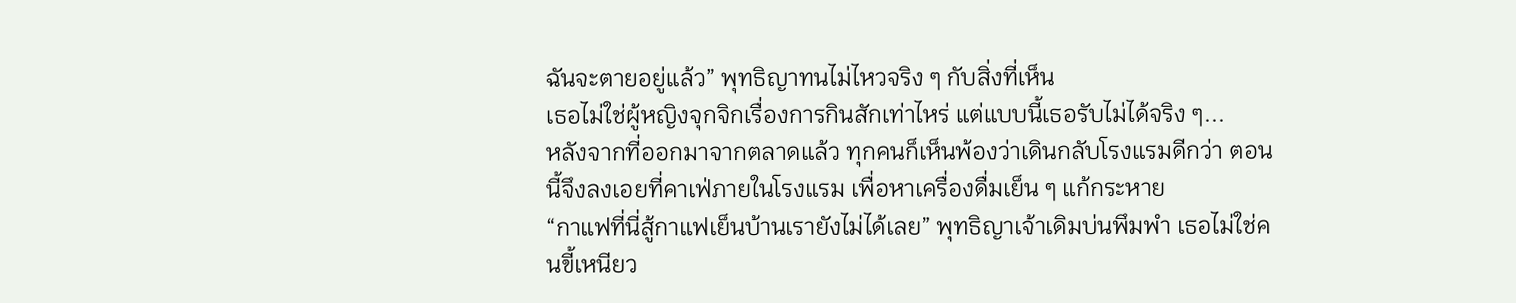ฉันจะตายอยู่แล้ว” พุทธิญาทนไม่ไหวจริง ๆ กับสิ่งที่เห็น
เธอไม่ใช่ผู้หญิงจุกจิกเรื่องการกินสักเท่าไหร่ แต่แบบนี้เธอรับไม่ได้จริง ๆ...
หลังจากที่ออกมาจากตลาดแล้ว ทุกคนก็เห็นพ้องว่าเดินกลับโรงแรมดีกว่า ตอนนี้จึงลงเอยที่คาเฟ่ภายในโรงแรม เพื่อหาเครื่องดื่มเย็น ๆ แก้กระหาย
“กาแฟที่นี่สู้กาแฟเย็นบ้านเรายังไม่ได้เลย” พุทธิญาเจ้าเดิมบ่นพึมพำ เธอไม่ใช่คนขี้เหนียว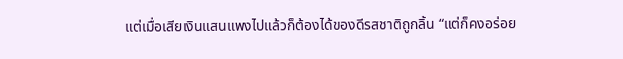แต่เมื่อเสียเงินแสนแพงไปแล้วก็ต้องได้ของดีรสชาติถูกลิ้น “แต่ก็คงอร่อย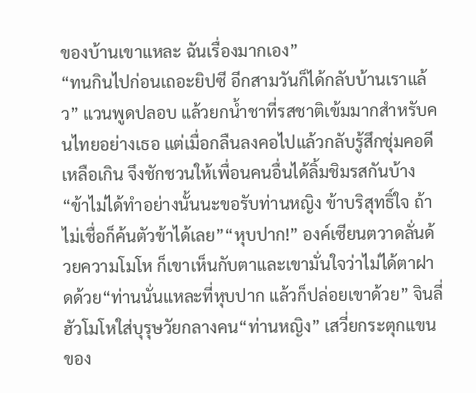ของบ้านเขาแหละ ฉันเรื่องมากเอง”
“ทนกินไปก่อนเถอะยิปซี อีกสามวันก็ได้กลับบ้านเราแล้ว” แวนพูดปลอบ แล้วยกน้ำชาที่รสชาติเข้มมากสำหรับคนไทยอย่างเธอ แต่เมื่อกลืนลงคอไปแล้วกลับรู้สึกชุ่มคอดีเหลือเกิน จึงชักชวนให้เพื่อนคนอื่นได้ลิ้มชิมรสกันบ้าง
“ข้าไม่ได้ทำอย่างนั้นนะขอรับท่านหญิง ข้าบริสุทธิ์ใจ ถ้าไม่เชื่อก็ค้นตัวข้าได้เลย”“หุบปาก!” องค์เซียนตวาดลั่นด้วยความโมโห ก็เขาเห็นกับตาและเขามั่นใจว่าไม่ได้ตาฝาดด้วย“ท่านนั่นแหละที่หุบปาก แล้วก็ปล่อยเขาด้วย” จินลี่ฮัวโมโหใส่บุรุษวัยกลางคน“ท่านหญิง” เสวี่ยกระตุกแขนของ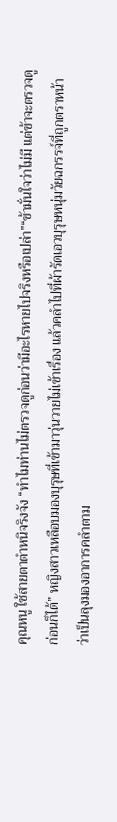คุณหนู ใช้สายตาตำหนิจริงจัง “ทำไมท่านไม่ตรวจดูก่อนว่ามีอะไรหายไปจริงหรือเปล่า”“ข้ามั่นใจว่าไม่มี แต่ข้าจะตรวจดูก่อนก็ได้” หญิงสาวเหลือบมองบุรุษที่เข้ามาวุ่นวายไม่เข้าเรื่อง แล้วคลำไปที่ผ้ารัดเอวบุรุษหนุ่มวัยฉกรรจ์ที่ถูกตราหน้าว่าเป็นลุงมองอาการคลำตาม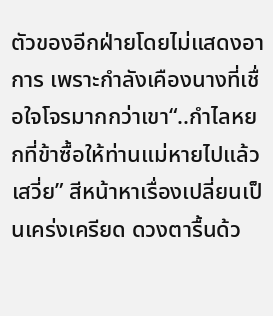ตัวของอีกฝ่ายโดยไม่แสดงอาการ เพราะกำลังเคืองนางที่เชื่อใจโจรมากกว่าเขา“..กำไลหยกที่ข้าซื้อให้ท่านแม่หายไปแล้วเสวี่ย” สีหน้าหาเรื่องเปลี่ยนเป็นเคร่งเครียด ดวงตารื้นด้ว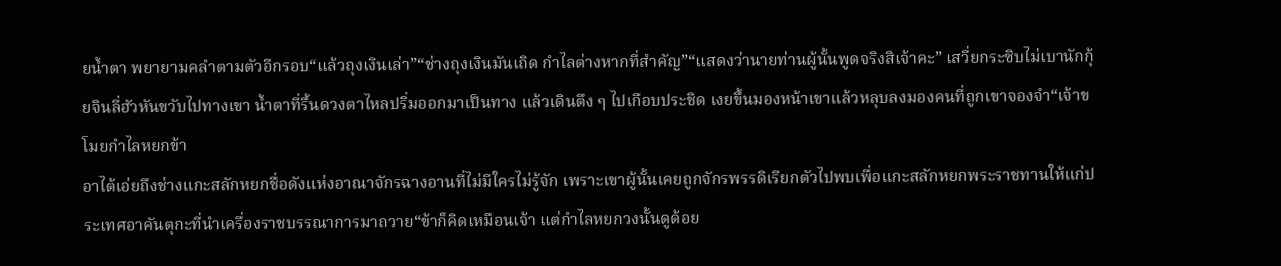ยน้ำตา พยายามคลำตามตัวอีกรอบ“แล้วถุงเงินเล่า”“ช่างถุงเงินมันเถิด กำไลต่างหากที่สำคัญ”“แสดงว่านายท่านผู้นั้นพูดจริงสิเจ้าคะ” เสวี่ยกระซิบไม่เบานักกุ้ยจินลี่ฮัวหันขวับไปทางเขา น้ำตาที่รื้นดวงตาไหลปริ่มออกมาเป็นทาง แล้วเดินตึง ๆ ไปเกือบประชิด เงยขึ้นมองหน้าเขาแล้วหลุบลงมองคนที่ถูกเขาจองจำ“เจ้าขโมยกำไลหยกข้า
อาไต้เอ่ยถึงช่างแกะสลักหยกชื่อดังแห่งอาณาจักรฉางอานที่ไม่มีใครไม่รู้จัก เพราะเขาผู้นั้นเคยถูกจักรพรรดิเรียกตัวไปพบเพื่อแกะสลักหยกพระราชทานให้แก่ประเทศอาคันตุกะที่นำเครื่องราชบรรณาการมาถวาย“ข้าก็คิดเหมือนเจ้า แต่กำไลหยกวงนั้นดูด้อย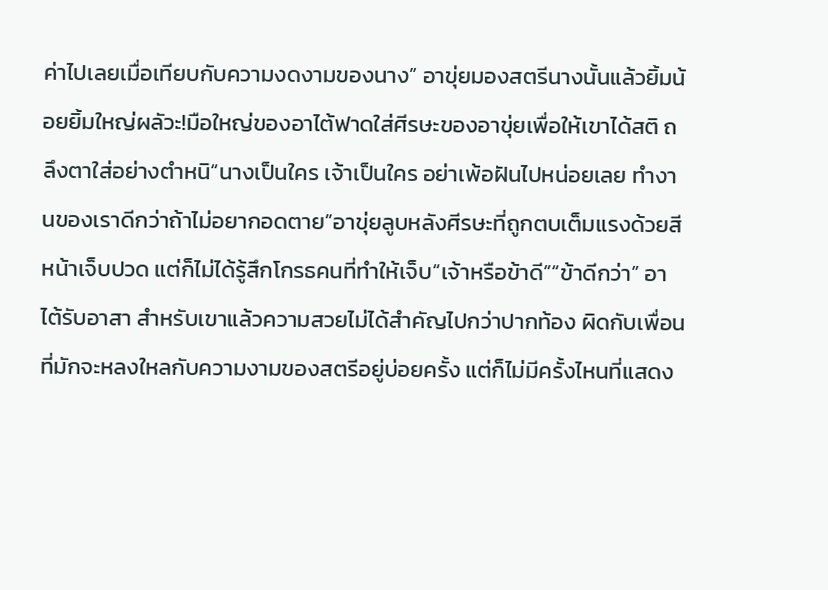ค่าไปเลยเมื่อเทียบกับความงดงามของนาง” อาขุ่ยมองสตรีนางนั้นแล้วยิ้มน้อยยิ้มใหญ่ผลัวะ!มือใหญ่ของอาไต้ฟาดใส่ศีรษะของอาขุ่ยเพื่อให้เขาได้สติ ถลึงตาใส่อย่างตำหนิ“นางเป็นใคร เจ้าเป็นใคร อย่าเพ้อฝันไปหน่อยเลย ทำงานของเราดีกว่าถ้าไม่อยากอดตาย”อาขุ่ยลูบหลังศีรษะที่ถูกตบเต็มแรงด้วยสีหน้าเจ็บปวด แต่ก็ไม่ได้รู้สึกโกรธคนที่ทำให้เจ็บ“เจ้าหรือข้าดี”“ข้าดีกว่า” อาไต้รับอาสา สำหรับเขาแล้วความสวยไม่ได้สำคัญไปกว่าปากท้อง ผิดกับเพื่อนที่มักจะหลงใหลกับความงามของสตรีอยู่บ่อยครั้ง แต่ก็ไม่มีครั้งไหนที่แสดง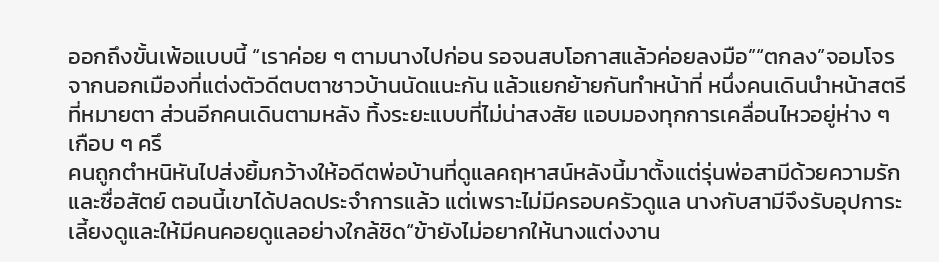ออกถึงขั้นเพ้อแบบนี้ “เราค่อย ๆ ตามนางไปก่อน รอจนสบโอกาสแล้วค่อยลงมือ”“ตกลง”จอมโจรจากนอกเมืองที่แต่งตัวดีตบตาชาวบ้านนัดแนะกัน แล้วแยกย้ายกันทำหน้าที่ หนึ่งคนเดินนำหน้าสตรีที่หมายตา ส่วนอีกคนเดินตามหลัง ทิ้งระยะแบบที่ไม่น่าสงสัย แอบมองทุกการเคลื่อนไหวอยู่ห่าง ๆเกือบ ๆ ครึ
คนถูกตำหนิหันไปส่งยิ้มกว้างให้อดีตพ่อบ้านที่ดูแลคฤหาสน์หลังนี้มาตั้งแต่รุ่นพ่อสามีด้วยความรักและซื่อสัตย์ ตอนนี้เขาได้ปลดประจำการแล้ว แต่เพราะไม่มีครอบครัวดูแล นางกับสามีจึงรับอุปการะเลี้ยงดูและให้มีคนคอยดูแลอย่างใกล้ชิด“ข้ายังไม่อยากให้นางแต่งงาน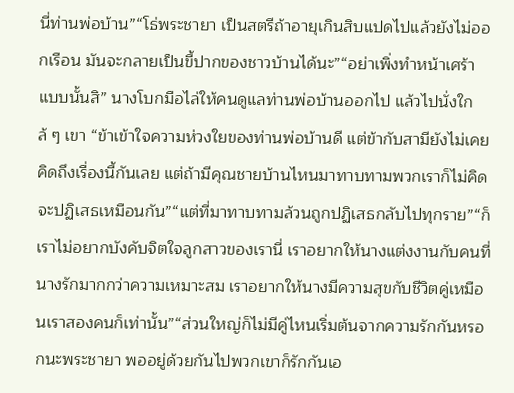นี่ท่านพ่อบ้าน”“โธ่พระชายา เป็นสตรีถ้าอายุเกินสิบแปดไปแล้วยังไม่ออกเรือน มันจะกลายเป็นขี้ปากของชาวบ้านได้นะ”“อย่าเพิ่งทำหน้าเศร้าแบบนั้นสิ” นางโบกมือไล่ให้คนดูแลท่านพ่อบ้านออกไป แล้วไปนั่งใกล้ ๆ เขา “ข้าเข้าใจความห่วงใยของท่านพ่อบ้านดี แต่ข้ากับสามียังไม่เคยคิดถึงเรื่องนี้กันเลย แต่ถ้ามีคุณชายบ้านไหนมาทาบทามพวกเราก็ไม่คิดจะปฏิเสธเหมือนกัน”“แต่ที่มาทาบทามล้วนถูกปฏิเสธกลับไปทุกราย”“ก็เราไม่อยากบังคับจิตใจลูกสาวของเรานี่ เราอยากให้นางแต่งงานกับคนที่นางรักมากกว่าความเหมาะสม เราอยากให้นางมีความสุขกับชีวิตคู่เหมือนเราสองคนก็เท่านั้น”“ส่วนใหญ่ก็ไม่มีคู่ไหนเริ่มต้นจากความรักกันหรอกนะพระชายา พออยู่ด้วยกันไปพวกเขาก็รักกันเอ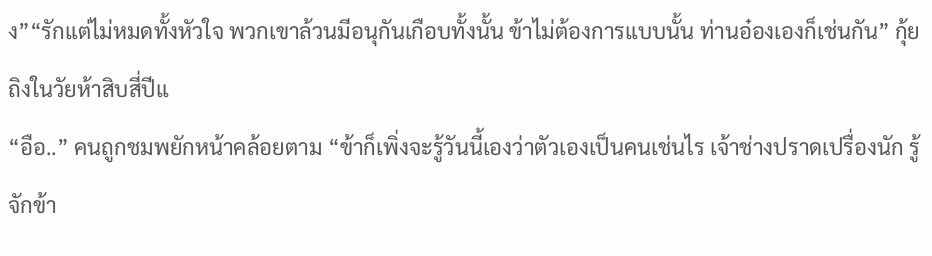ง”“รักแต่ไม่หมดทั้งหัวใจ พวกเขาล้วนมีอนุกันเกือบทั้งนั้น ข้าไม่ต้องการแบบนั้น ท่านอ๋องเองก็เช่นกัน” กุ้ยถิงในวัยห้าสิบสี่ปีแ
“อือ..” คนถูกชมพยักหน้าคล้อยตาม “ข้าก็เพิ่งจะรู้วันนี้เองว่าตัวเองเป็นคนเช่นไร เจ้าช่างปราดเปรื่องนัก รู้จักข้า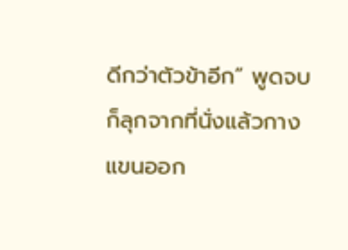ดีกว่าตัวข้าอีก” พูดจบก็ลุกจากที่นั่งแล้วกางแขนออก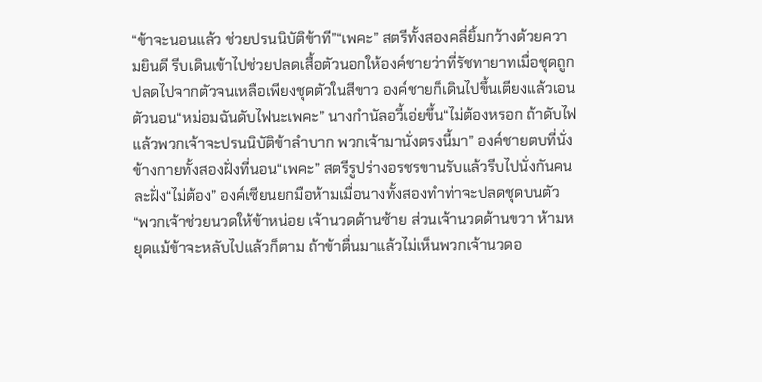“ข้าจะนอนแล้ว ช่วยปรนนิบัติข้าที”“เพคะ” สตรีทั้งสองคลี่ยิ้มกว้างด้วยความยินดี รีบเดินเข้าไปช่วยปลดเสื้อตัวนอกให้องค์ชายว่าที่รัชทายาทเมื่อชุดถูกปลดไปจากตัวจนเหลือเพียงชุดตัวในสีขาว องค์ชายก็เดินไปขึ้นเตียงแล้วเอนตัวนอน“หม่อมฉันดับไฟนะเพคะ” นางกำนัลอวี้เอ่ยขึ้น“ไม่ต้องหรอก ถ้าดับไฟแล้วพวกเจ้าจะปรนนิบัติข้าลำบาก พวกเจ้ามานั่งตรงนี้มา” องค์ชายตบที่นั่งข้างกายทั้งสองฝั่งที่นอน“เพคะ” สตรีรูปร่างอรชรขานรับแล้วรีบไปนั่งกันคนละฝั่ง“ไม่ต้อง” องค์เซียนยกมือห้ามเมื่อนางทั้งสองทำท่าจะปลดชุดบนตัว “พวกเจ้าช่วยนวดให้ข้าหน่อย เจ้านวดด้านซ้าย ส่วนเจ้านวดด้านขวา ห้ามหยุดแม้ข้าจะหลับไปแล้วก็ตาม ถ้าข้าตื่นมาแล้วไม่เห็นพวกเจ้านวดอ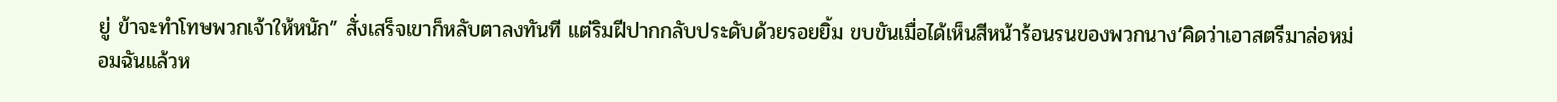ยู่ ข้าจะทำโทษพวกเจ้าให้หนัก” สั่งเสร็จเขาก็หลับตาลงทันที แต่ริมฝีปากกลับประดับด้วยรอยยิ้ม ขบขันเมื่อได้เห็นสีหน้าร้อนรนของพวกนาง‘คิดว่าเอาสตรีมาล่อหม่อมฉันแล้วห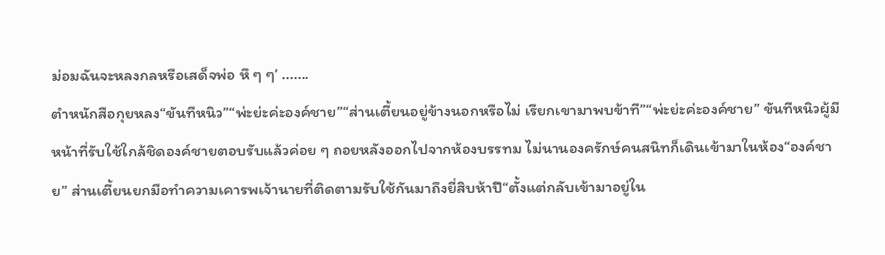ม่อมฉันจะหลงกลหรือเสด็จพ่อ หึ ๆ ๆ’ .......
ตำหนักสือกุยหลง“ขันทีหนิว”“พ่ะย่ะค่ะองค์ชาย”“ส่านเตี้ยนอยู่ข้างนอกหรือไม่ เรียกเขามาพบข้าที”“พ่ะย่ะค่ะองค์ชาย” ขันทีหนิวผู้มีหน้าที่รับใช้ใกล้ชิดองค์ชายตอบรับแล้วค่อย ๆ ถอยหลังออกไปจากห้องบรรทม ไม่นานองครักษ์คนสนิทก็เดินเข้ามาในห้อง“องค์ชาย” ส่านเตี้ยนยกมือทำความเคารพเจ้านายที่ติดตามรับใช้กันมาถึงยี่สิบห้าปี“ตั้งแต่กลับเข้ามาอยู่ใน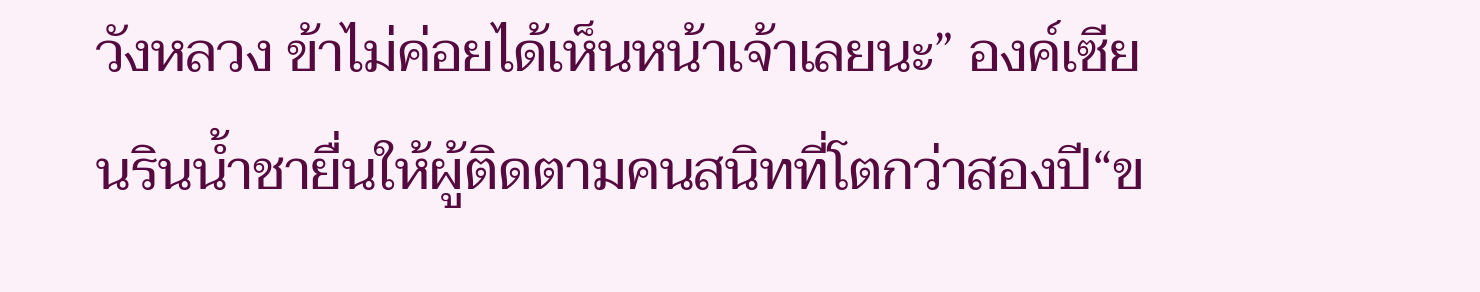วังหลวง ข้าไม่ค่อยได้เห็นหน้าเจ้าเลยนะ” องค์เซียนรินน้ำชายื่นให้ผู้ติดตามคนสนิทที่โตกว่าสองปี“ข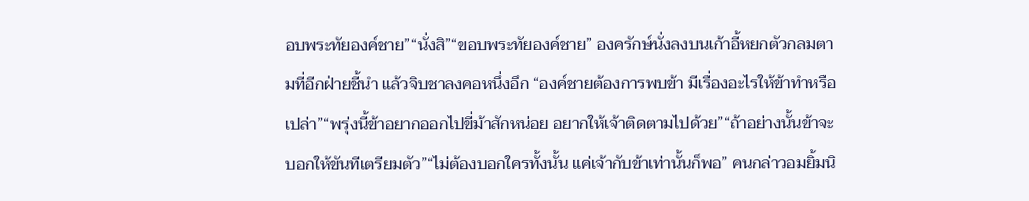อบพระทัยองค์ชาย”“นั่งสิ”“ขอบพระทัยองค์ชาย” องครักษ์นั่งลงบนเก้าอี้หยกตัวกลมตามที่อีกฝ่ายชี้นำ แล้วจิบชาลงคอหนึ่งอึก “องค์ชายต้องการพบข้า มีเรื่องอะไรให้ข้าทำหรือเปล่า”“พรุ่งนี้ข้าอยากออกไปขี่ม้าสักหน่อย อยากให้เจ้าติดตามไปด้วย”“ถ้าอย่างนั้นข้าจะบอกให้ขันทีเตรียมตัว”“ไม่ต้องบอกใครทั้งนั้น แค่เจ้ากับข้าเท่านั้นก็พอ” คนกล่าวอมยิ้มนิ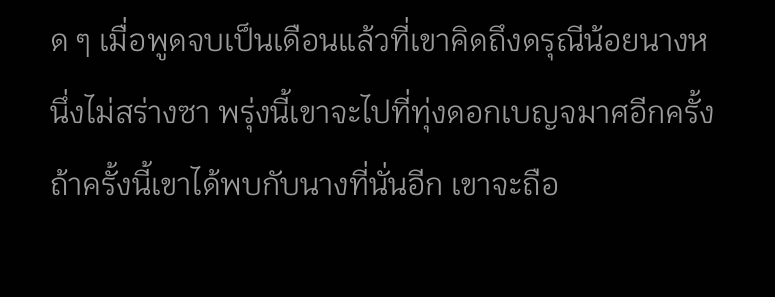ด ๆ เมื่อพูดจบเป็นเดือนแล้วที่เขาคิดถึงดรุณีน้อยนางหนึ่งไม่สร่างซา พรุ่งนี้เขาจะไปที่ทุ่งดอกเบญจมาศอีกครั้ง ถ้าครั้งนี้เขาได้พบกับนางที่นั่นอีก เขาจะถือ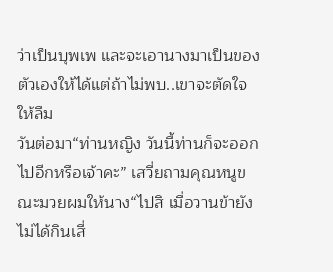ว่าเป็นบุพเพ และจะเอานางมาเป็นของตัวเองให้ได้แต่ถ้าไม่พบ..เขาจะตัดใจให้ลืม
วันต่อมา“ท่านหญิง วันนี้ท่านก็จะออกไปอีกหรือเจ้าคะ” เสวี่ยถามคุณหนูขณะมวยผมให้นาง“ไปสิ เมื่อวานข้ายังไม่ได้กินเสี่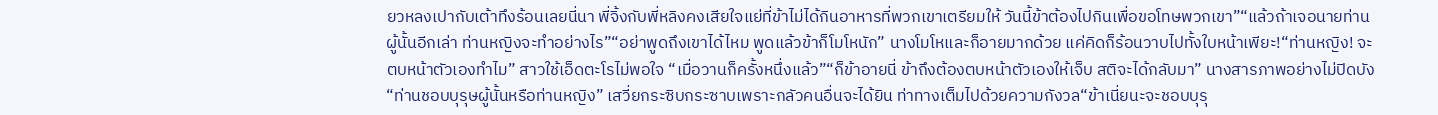ยวหลงเปากับเต้าทึงร้อนเลยนี่นา พี่จิ้งกับพี่หลิงคงเสียใจแย่ที่ข้าไม่ได้กินอาหารที่พวกเขาเตรียมให้ วันนี้ข้าต้องไปกินเพื่อขอโทษพวกเขา”“แล้วถ้าเจอนายท่านผู้นั้นอีกเล่า ท่านหญิงจะทำอย่างไร”“อย่าพูดถึงเขาได้ไหม พูดแล้วข้าก็โมโหนัก” นางโมโหและก็อายมากด้วย แค่คิดก็ร้อนวาบไปทั้งใบหน้าเพียะ!“ท่านหญิง! จะตบหน้าตัวเองทำไม” สาวใช้เอ็ดตะโรไม่พอใจ “เมื่อวานก็ครั้งหนึ่งแล้ว”“ก็ข้าอายนี่ ข้าถึงต้องตบหน้าตัวเองให้เจ็บ สติจะได้กลับมา” นางสารภาพอย่างไม่ปิดบัง“ท่านชอบบุรุษผู้นั้นหรือท่านหญิง” เสวี่ยกระซิบกระซาบเพราะกลัวคนอื่นจะได้ยิน ท่าทางเต็มไปด้วยความกังวล“ข้าเนี่ยนะจะชอบบุรุ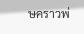ษคราวพ่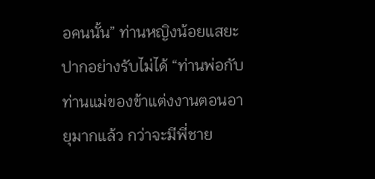อคนนั้น” ท่านหญิงน้อยแสยะปากอย่างรับไม่ได้ “ท่านพ่อกับท่านแม่ของข้าแต่งงานตอนอายุมากแล้ว กว่าจะมีพี่ชาย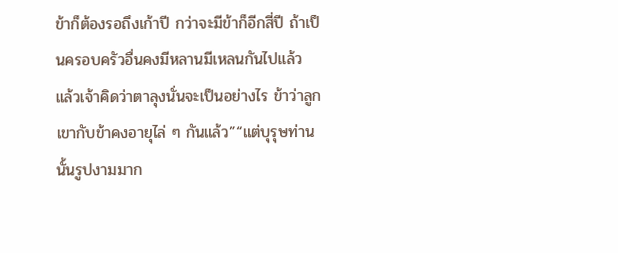ข้าก็ต้องรอถึงเก้าปี กว่าจะมีข้าก็อีกสี่ปี ถ้าเป็นครอบครัวอื่นคงมีหลานมีเหลนกันไปแล้ว แล้วเจ้าคิดว่าตาลุงนั่นจะเป็นอย่างไร ข้าว่าลูกเขากับข้าคงอายุไล่ ๆ กันแล้ว”“แต่บุรุษท่านนั้นรูปงามมาก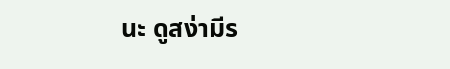นะ ดูสง่ามีร